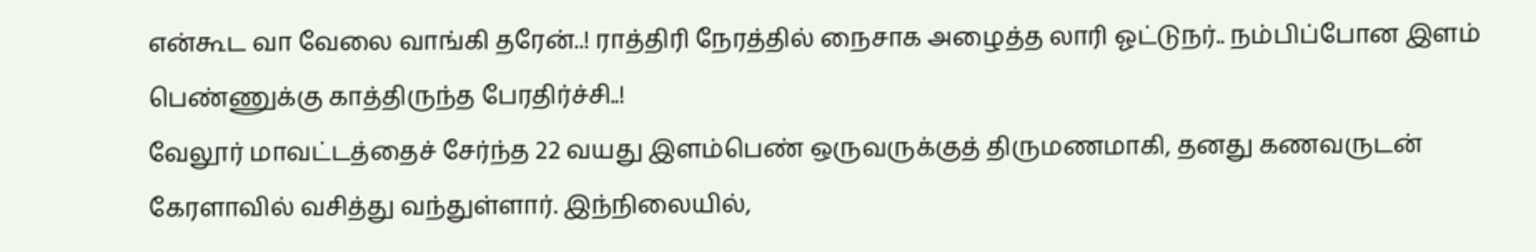என்கூட வா வேலை வாங்கி தரேன்..! ராத்திரி நேரத்தில் நைசாக அழைத்த லாரி ஓட்டுநர்.. நம்பிப்போன இளம் பெண்ணுக்கு காத்திருந்த பேரதிர்ச்சி..!
வேலூர் மாவட்டத்தைச் சேர்ந்த 22 வயது இளம்பெண் ஒருவருக்குத் திருமணமாகி, தனது கணவருடன் கேரளாவில் வசித்து வந்துள்ளார். இந்நிலையில்,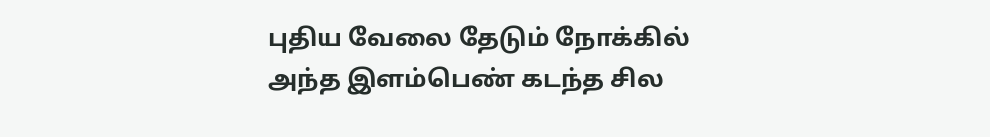புதிய வேலை தேடும் நோக்கில் அந்த இளம்பெண் கடந்த சில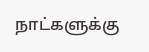நாட்களுக்கு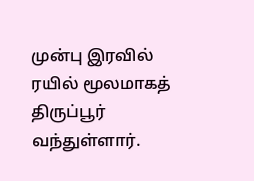முன்பு இரவில் ரயில் மூலமாகத் திருப்பூர் வந்துள்ளார்.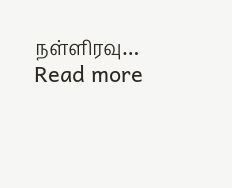நள்ளிரவு…
Read more